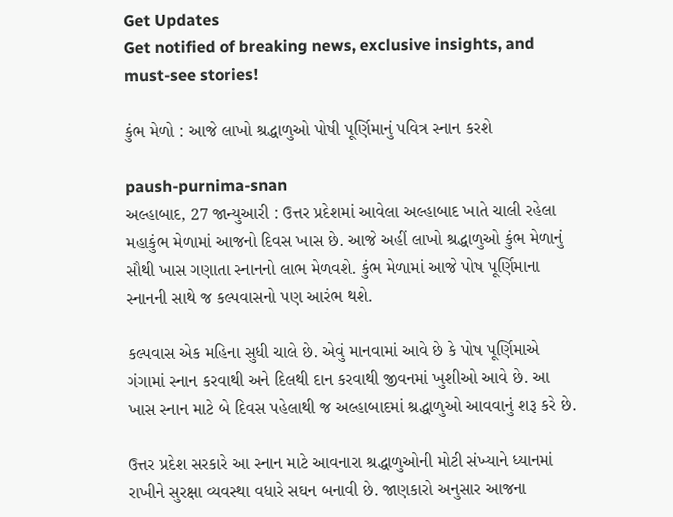Get Updates
Get notified of breaking news, exclusive insights, and must-see stories!

કુંભ મેળો : આજે લાખો શ્રદ્ધાળુઓ પોષી પૂર્ણિમાનું પવિત્ર સ્નાન કરશે

paush-purnima-snan
અલ્હાબાદ, 27 જાન્યુઆરી : ઉત્તર પ્રદેશમાં આવેલા અલ્હાબાદ ખાતે ચાલી રહેલા મહાકુંભ મેળામાં આજનો દિવસ ખાસ છે. આજે અહીં લાખો શ્રદ્ધાળુઓ કુંભ મેળાનું સૌથી ખાસ ગણાતા સ્નાનનો લાભ મેળવશે. કુંભ મેળામાં આજે પોષ પૂર્ણિમાના સ્નાનની સાથે જ કલ્પવાસનો પણ આરંભ થશે.

કલ્પવાસ એક મહિના સુધી ચાલે છે. એવું માનવામાં આવે છે કે પોષ પૂર્ણિમાએ ગંગામાં સ્નાન કરવાથી અને દિલથી દાન કરવાથી જીવનમાં ખુશીઓ આવે છે. આ ખાસ સ્નાન માટે બે દિવસ પહેલાથી જ અલ્હાબાદમાં શ્રદ્ધાળુઓ આવવાનું શરૂ કરે છે.

ઉત્તર પ્રદેશ સરકારે આ સ્નાન માટે આવનારા શ્રદ્ધાળુઓની મોટી સંખ્યાને ધ્યાનમાં રાખીને સુરક્ષા વ્યવસ્થા વધારે સઘન બનાવી છે. જાણકારો અનુસાર આજના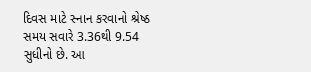દિવસ માટે સ્નાન કરવાનો શ્રેષ્ઠ સમય સવારે 3.36થી 9.54 સુધીનો છે. આ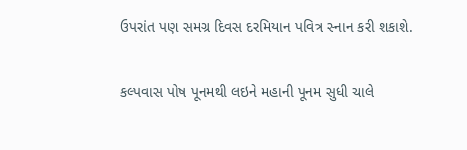ઉપરાંત પણ સમગ્ર દિવસ દરમિયાન પવિત્ર સ્નાન કરી શકાશે.

કલ્પવાસ પોષ પૂનમથી લઇને મહાની પૂનમ સુધી ચાલે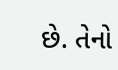છે. તેનો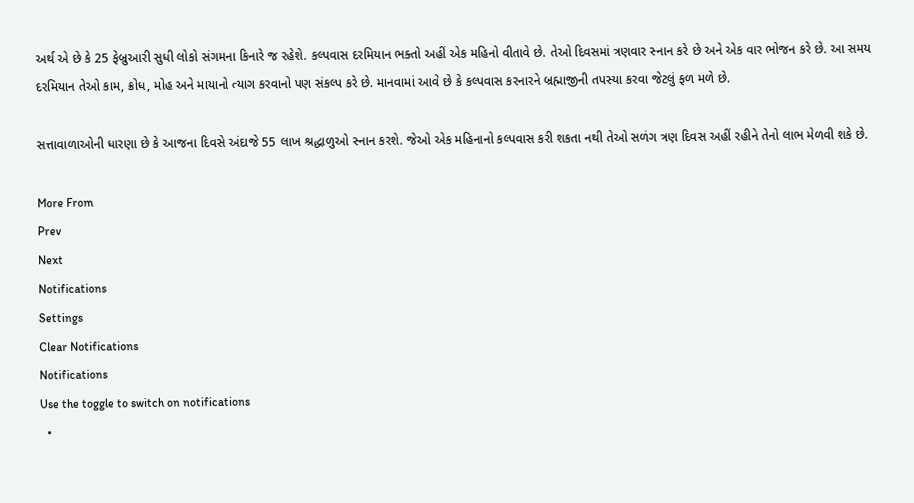અર્થ એ છે કે 25 ફેબ્રુઆરી સુધી લોકો સંગમના કિનારે જ રહેશે. કલ્પવાસ દરમિયાન ભક્તો અહીં એક મહિનો વીતાવે છે. તેઓ દિવસમાં ત્રણવાર સ્નાન કરે છે અને એક વાર ભોજન કરે છે. આ સમય દરમિયાન તેઓ કામ, ક્રોધ, મોહ અને માયાનો ત્યાગ કરવાનો પણ સંકલ્પ કરે છે. માનવામાં આવે છે કે કલ્પવાસ કરનારને બ્રહ્માજીની તપસ્યા કરવા જેટલું ફળ મળે છે.

સત્તાવાળાઓની ધારણા છે કે આજના દિવસે અંદાજે 55 લાખ શ્રદ્ધાળુઓ સ્નાન કરશે. જેઓ એક મહિનાનો કલ્પવાસ કરી શકતા નથી તેઓ સળંગ ત્રણ દિવસ અહીં રહીને તેનો લાભ મેળવી શકે છે.

More From
Prev
Next
Notifications
Settings
Clear Notifications
Notifications
Use the toggle to switch on notifications
  •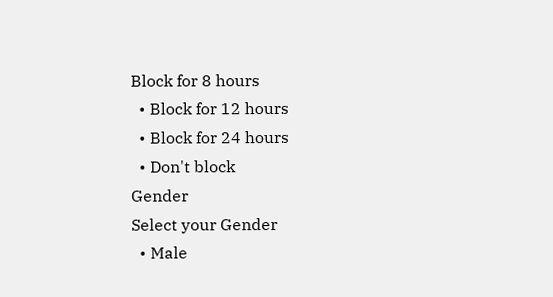Block for 8 hours
  • Block for 12 hours
  • Block for 24 hours
  • Don't block
Gender
Select your Gender
  • Male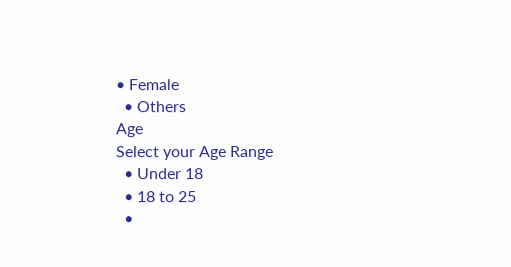• Female
  • Others
Age
Select your Age Range
  • Under 18
  • 18 to 25
  •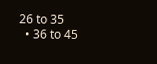26 to 35
  • 36 to 45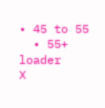• 45 to 55
  • 55+
loader
X